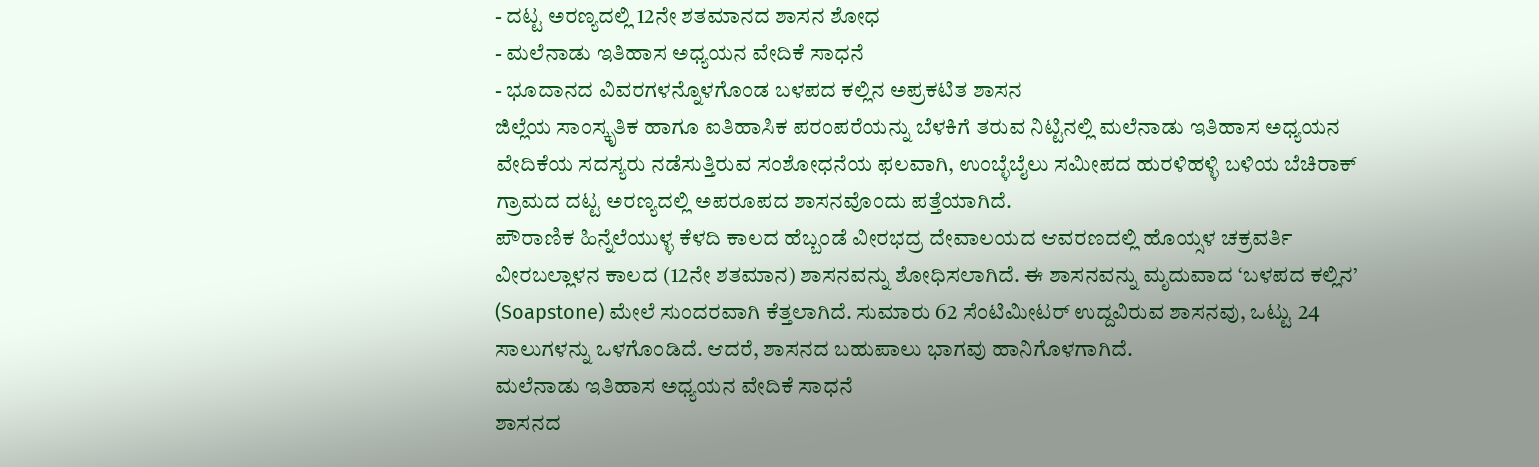- ದಟ್ಟ ಅರಣ್ಯದಲ್ಲಿ 12ನೇ ಶತಮಾನದ ಶಾಸನ ಶೋಧ
- ಮಲೆನಾಡು ಇತಿಹಾಸ ಅಧ್ಯಯನ ವೇದಿಕೆ ಸಾಧನೆ
- ಭೂದಾನದ ವಿವರಗಳನ್ನೊಳಗೊಂಡ ಬಳಪದ ಕಲ್ಲಿನ ಅಪ್ರಕಟಿತ ಶಾಸನ
ಜಿಲ್ಲೆಯ ಸಾಂಸ್ಕೃತಿಕ ಹಾಗೂ ಐತಿಹಾಸಿಕ ಪರಂಪರೆಯನ್ನು ಬೆಳಕಿಗೆ ತರುವ ನಿಟ್ಟಿನಲ್ಲಿ ಮಲೆನಾಡು ಇತಿಹಾಸ ಅಧ್ಯಯನ ವೇದಿಕೆಯ ಸದಸ್ಯರು ನಡೆಸುತ್ತಿರುವ ಸಂಶೋಧನೆಯ ಫಲವಾಗಿ, ಉಂಬ್ಳೆಬೈಲು ಸಮೀಪದ ಹುರಳಿಹಳ್ಳಿ ಬಳಿಯ ಬೆಚಿರಾಕ್ ಗ್ರಾಮದ ದಟ್ಟ ಅರಣ್ಯದಲ್ಲಿ ಅಪರೂಪದ ಶಾಸನವೊಂದು ಪತ್ತೆಯಾಗಿದೆ.
ಪೌರಾಣಿಕ ಹಿನ್ನೆಲೆಯುಳ್ಳ ಕೆಳದಿ ಕಾಲದ ಹೆಬ್ಬಂಡೆ ವೀರಭದ್ರ ದೇವಾಲಯದ ಆವರಣದಲ್ಲಿ ಹೊಯ್ಸಳ ಚಕ್ರವರ್ತಿ ವೀರಬಲ್ಲಾಳನ ಕಾಲದ (12ನೇ ಶತಮಾನ) ಶಾಸನವನ್ನು ಶೋಧಿಸಲಾಗಿದೆ. ಈ ಶಾಸನವನ್ನು ಮೃದುವಾದ ‘ಬಳಪದ ಕಲ್ಲಿನ’ (Soapstone) ಮೇಲೆ ಸುಂದರವಾಗಿ ಕೆತ್ತಲಾಗಿದೆ. ಸುಮಾರು 62 ಸೆಂಟಿಮೀಟರ್ ಉದ್ದವಿರುವ ಶಾಸನವು, ಒಟ್ಟು 24 ಸಾಲುಗಳನ್ನು ಒಳಗೊಂಡಿದೆ. ಆದರೆ, ಶಾಸನದ ಬಹುಪಾಲು ಭಾಗವು ಹಾನಿಗೊಳಗಾಗಿದೆ.
ಮಲೆನಾಡು ಇತಿಹಾಸ ಅಧ್ಯಯನ ವೇದಿಕೆ ಸಾಧನೆ
ಶಾಸನದ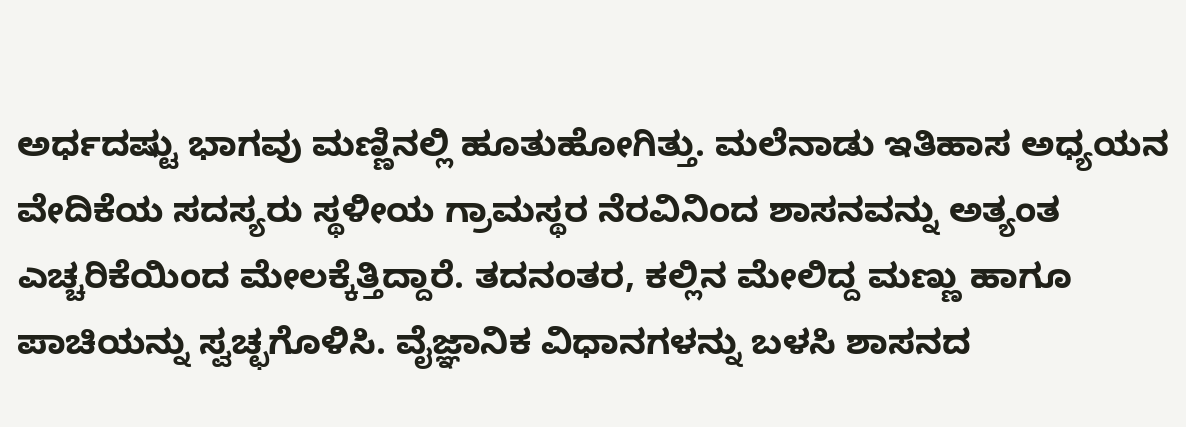ಅರ್ಧದಷ್ಟು ಭಾಗವು ಮಣ್ಣಿನಲ್ಲಿ ಹೂತುಹೋಗಿತ್ತು. ಮಲೆನಾಡು ಇತಿಹಾಸ ಅಧ್ಯಯನ ವೇದಿಕೆಯ ಸದಸ್ಯರು ಸ್ಥಳೀಯ ಗ್ರಾಮಸ್ಥರ ನೆರವಿನಿಂದ ಶಾಸನವನ್ನು ಅತ್ಯಂತ ಎಚ್ಚರಿಕೆಯಿಂದ ಮೇಲಕ್ಕೆತ್ತಿದ್ದಾರೆ. ತದನಂತರ, ಕಲ್ಲಿನ ಮೇಲಿದ್ದ ಮಣ್ಣು ಹಾಗೂ ಪಾಚಿಯನ್ನು ಸ್ವಚ್ಛಗೊಳಿಸಿ. ವೈಜ್ಞಾನಿಕ ವಿಧಾನಗಳನ್ನು ಬಳಸಿ ಶಾಸನದ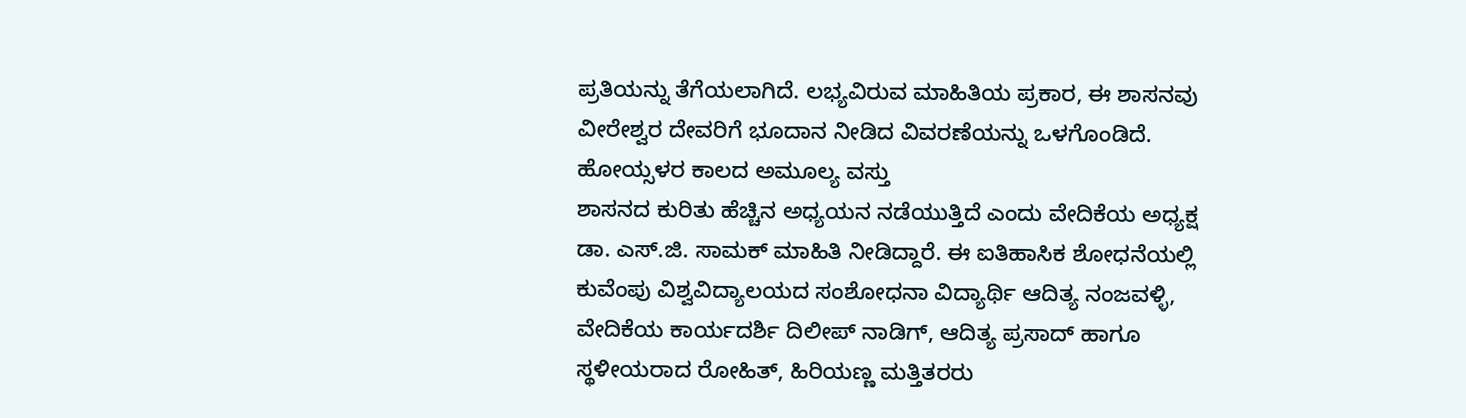ಪ್ರತಿಯನ್ನು ತೆಗೆಯಲಾಗಿದೆ. ಲಭ್ಯವಿರುವ ಮಾಹಿತಿಯ ಪ್ರಕಾರ, ಈ ಶಾಸನವು ವೀರೇಶ್ವರ ದೇವರಿಗೆ ಭೂದಾನ ನೀಡಿದ ವಿವರಣೆಯನ್ನು ಒಳಗೊಂಡಿದೆ.
ಹೋಯ್ಸಳರ ಕಾಲದ ಅಮೂಲ್ಯ ವಸ್ತು
ಶಾಸನದ ಕುರಿತು ಹೆಚ್ಚಿನ ಅಧ್ಯಯನ ನಡೆಯುತ್ತಿದೆ ಎಂದು ವೇದಿಕೆಯ ಅಧ್ಯಕ್ಷ ಡಾ. ಎಸ್.ಜಿ. ಸಾಮಕ್ ಮಾಹಿತಿ ನೀಡಿದ್ದಾರೆ. ಈ ಐತಿಹಾಸಿಕ ಶೋಧನೆಯಲ್ಲಿ ಕುವೆಂಪು ವಿಶ್ವವಿದ್ಯಾಲಯದ ಸಂಶೋಧನಾ ವಿದ್ಯಾರ್ಥಿ ಆದಿತ್ಯ ನಂಜವಳ್ಳಿ, ವೇದಿಕೆಯ ಕಾರ್ಯದರ್ಶಿ ದಿಲೀಪ್ ನಾಡಿಗ್, ಆದಿತ್ಯ ಪ್ರಸಾದ್ ಹಾಗೂ ಸ್ಥಳೀಯರಾದ ರೋಹಿತ್, ಹಿರಿಯಣ್ಣ ಮತ್ತಿತರರು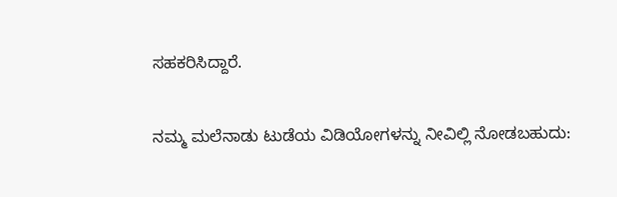ಸಹಕರಿಸಿದ್ದಾರೆ.

ನಮ್ಮ ಮಲೆನಾಡು ಟುಡೆಯ ವಿಡಿಯೋಗಳನ್ನು ನೀವಿಲ್ಲಿ ನೋಡಬಹುದು: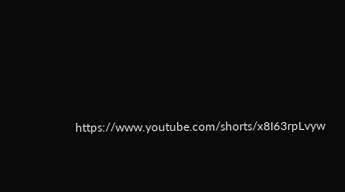https://www.youtube.com/shorts/x8I63rpLvyw